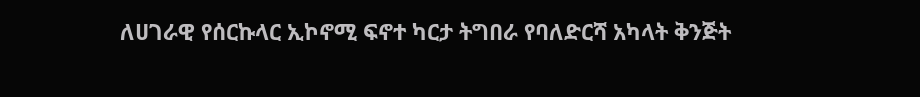ለሀገራዊ የሰርኩላር ኢኮኖሚ ፍኖተ ካርታ ትግበራ የባለድርሻ አካላት ቅንጅት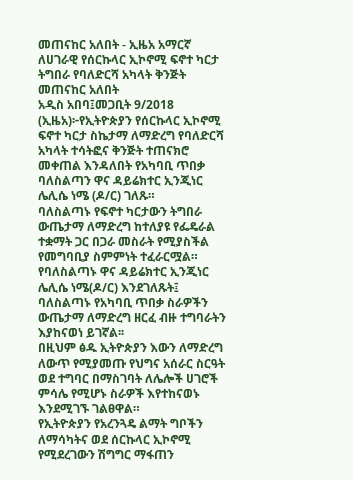መጠናከር አለበት - ኢዜአ አማርኛ
ለሀገራዊ የሰርኩላር ኢኮኖሚ ፍኖተ ካርታ ትግበራ የባለድርሻ አካላት ቅንጅት መጠናከር አለበት
አዲስ አበባ፤መጋቢት 9/2018 (ኢዜአ)፦የኢትዮጵያን የሰርኩላር ኢኮኖሚ ፍኖተ ካርታ ስኬታማ ለማድረግ የባለድርሻ አካላት ተሳትፎና ቅንጅት ተጠናክሮ መቀጠል እንዳለበት የአካባቢ ጥበቃ ባለስልጣን ዋና ዳይሬክተር ኢንጂነር ሌሊሴ ነሜ (ዶ/ር) ገለጹ።
ባለስልጣኑ የፍኖተ ካርታውን ትግበራ ውጤታማ ለማድረግ ከተለያዩ የፌዴራል ተቋማት ጋር በጋራ መስራት የሚያስችል የመግባቢያ ስምምነት ተፈራርሟል።
የባለስልጣኑ ዋና ዳይሬክተር ኢንጂነር ሌሊሴ ነሜ(ዶ/ር) እንደገለጹት፤ ባለስልጣኑ የአካባቢ ጥበቃ ስራዎችን ውጤታማ ለማድረግ ዘርፈ ብዙ ተግባራትን እያከናወነ ይገኛል፡፡
በዚህም ፅዱ ኢትዮጵያን እውን ለማድረግ ለውጥ የሚያመጡ የህግና አሰራር ስርዓት ወደ ተግባር በማስገባት ለሌሎች ሀገሮች ምሳሌ የሚሆኑ ስራዎች እየተከናወኑ እንደሚገኙ ገልፀዋል።
የኢትዮጵያን የአረንጓዴ ልማት ግቦችን ለማሳካትና ወደ ሰርኩላር ኢኮኖሚ የሚደረገውን ሽግግር ማፋጠን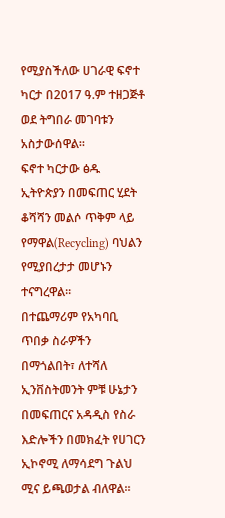የሚያስችለው ሀገራዊ ፍኖተ ካርታ በ2017 ዓ.ም ተዘጋጅቶ ወደ ትግበራ መገባቱን አስታውሰዋል።
ፍኖተ ካርታው ፅዱ ኢትዮጵያን በመፍጠር ሂደት ቆሻሻን መልሶ ጥቅም ላይ የማዋል(Recycling) ባህልን የሚያበረታታ መሆኑን ተናግረዋል።
በተጨማሪም የአካባቢ ጥበቃ ስራዎችን በማጎልበት፣ ለተሻለ ኢንቨስትመንት ምቹ ሁኔታን በመፍጠርና አዳዲስ የስራ እድሎችን በመክፈት የሀገርን ኢኮኖሚ ለማሳደግ ጉልህ ሚና ይጫወታል ብለዋል።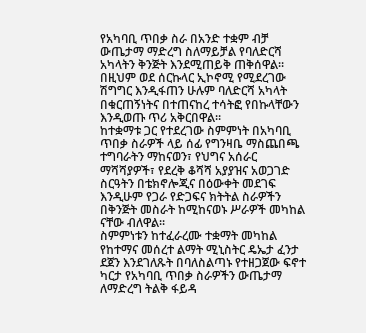የአካባቢ ጥበቃ ስራ በአንድ ተቋም ብቻ ውጤታማ ማድረግ ስለማይቻል የባለድርሻ አካላትን ቅንጅት እንደሚጠይቅ ጠቅሰዋል።
በዚህም ወደ ሰርኩላር ኢኮኖሚ የሚደረገው ሽግግር እንዲፋጠን ሁሉም ባለድርሻ አካላት በቁርጠኝነትና በተጠናከረ ተሳትፎ የበኩላቸውን እንዲወጡ ጥሪ አቅርበዋል።
ከተቋማቱ ጋር የተደረገው ስምምነት በአካባቢ ጥበቃ ስራዎች ላይ ሰፊ የግንዛቤ ማስጨበጫ ተግባራትን ማከናወን፣ የህግና አሰራር ማሻሻያዎች፣ የደረቅ ቆሻሻ አያያዝና አወጋገድ ስርዓትን በቴክኖሎጂና በዕውቀት መደገፍ እንዲሁም የጋራ የድጋፍና ክትትል ስራዎችን በቅንጅት መስራት ከሚከናወኑ ሥራዎች መካከል ናቸው ብለዋል፡፡
ስምምነቱን ከተፈራረሙ ተቋማት መካከል የከተማና መሰረተ ልማት ሚኒስትር ዴኤታ ፈንታ ደጀን እንደገለጹት በባለስልጣኑ የተዘጋጀው ፍኖተ ካርታ የአካባቢ ጥበቃ ስራዎችን ውጤታማ ለማድረግ ትልቅ ፋይዳ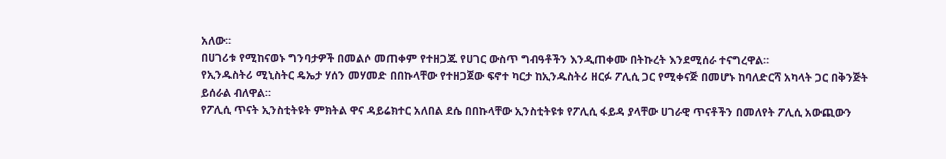አለው፡፡
በሀገሪቱ የሚከናወኑ ግንባታዎች በመልሶ መጠቀም የተዘጋጁ የሀገር ውስጥ ግብዓቶችን እንዲጠቀሙ በትኩረት እንደሚሰራ ተናግረዋል።
የኢንዱስትሪ ሚኒስትር ዴኤታ ሃሰን መሃመድ በበኩላቸው የተዘጋጀው ፍኖተ ካርታ ከኢንዱስትሪ ዘርፉ ፖሊሲ ጋር የሚቀናጅ በመሆኑ ከባለድርሻ አካላት ጋር በቅንጅት ይሰራል ብለዋል።
የፖሊሲ ጥናት ኢንስቲትዩት ምክትል ዋና ዳይሬክተር አለበል ደሴ በበኩላቸው ኢንስቲትዩቱ የፖሊሲ ፋይዳ ያላቸው ሀገራዊ ጥናቶችን በመለየት ፖሊሲ አውጪውን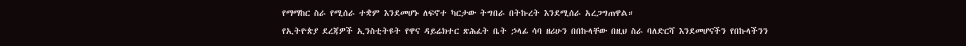የማማከር ስራ የሚሰራ ተቋም እንደመሆኑ ለፍኖተ ካርታው ትግበራ በትኩረት እንደሚሰራ አረጋግጠዋል።
የኢትዮጵያ ደረጃዎች ኢንስቲትዩት የዋና ዳይሬክተር ጽሕፈት ቤት ኃላፊ ሳባ ዘሪሁን በበኩላቸው በዚህ ስራ ባለድርሻ እንደመሆናችን የበኩላችንን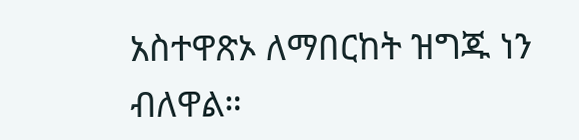አስተዋጽኦ ለማበርከት ዝግጁ ነን ብለዋል።